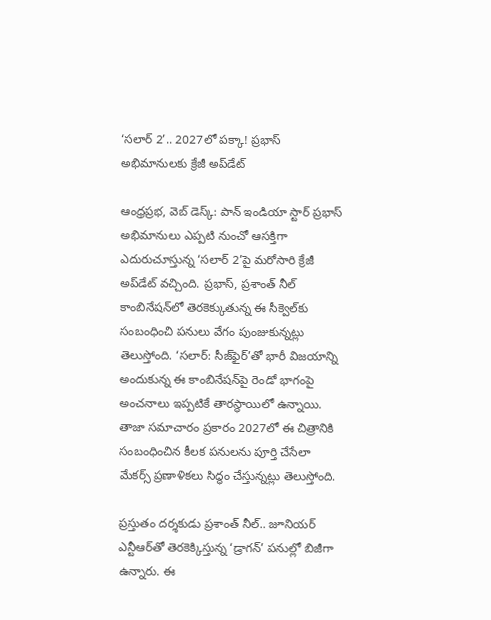‘సలార్ 2’.. 2027లో పక్కా! ప్రభాస్ అభిమానులకు క్రేజీ అప్‌డేట్

ఆంధ్రప్రభ, వెబ్ డెస్క్: పాన్ ఇండియా స్టార్ ప్రభాస్ అభిమానులు ఎప్పటి నుంచో ఆసక్తిగా ఎదురుచూస్తున్న ‘సలార్ 2’పై మరోసారి క్రేజీ అప్‌డేట్ వచ్చింది. ప్రభాస్, ప్రశాంత్ నీల్ కాంబినేషన్‌లో తెరకెక్కుతున్న ఈ సీక్వెల్‌కు సంబంధించి పనులు వేగం పుంజుకున్నట్లు తెలుస్తోంది. ‘సలార్: సీజ్‌ఫైర్’తో భారీ విజయాన్ని అందుకున్న ఈ కాంబినేషన్‌పై రెండో భాగంపై అంచనాలు ఇప్పటికే తారస్థాయిలో ఉన్నాయి. తాజా సమాచారం ప్రకారం 2027లో ఈ చిత్రానికి సంబంధించిన కీలక పనులను పూర్తి చేసేలా మేకర్స్ ప్రణాళికలు సిద్ధం చేస్తున్నట్లు తెలుస్తోంది.

ప్రస్తుతం దర్శకుడు ప్రశాంత్ నీల్.. జూనియర్ ఎన్టీఆర్‌తో తెరకెక్కిస్తున్న ‘డ్రాగన్’ పనుల్లో బిజీగా ఉన్నారు. ఈ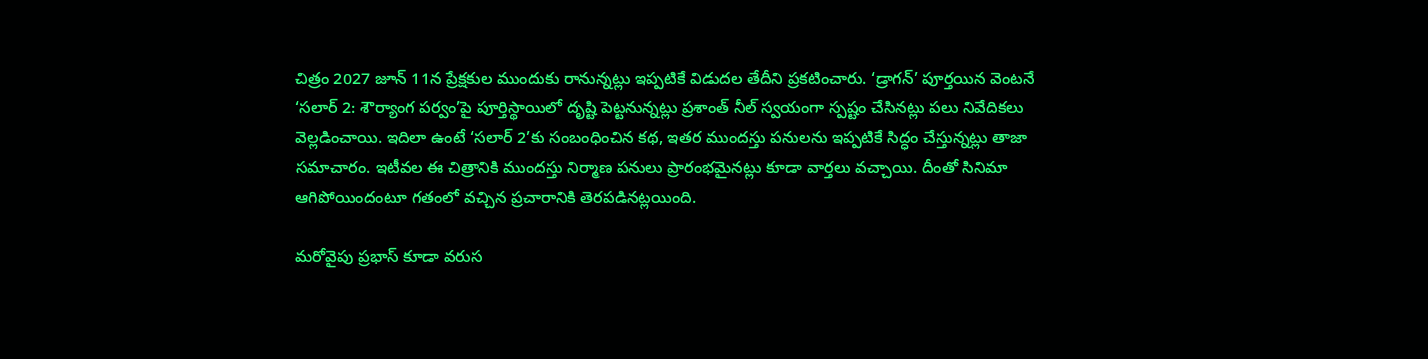చిత్రం 2027 జూన్ 11న ప్రేక్షకుల ముందుకు రానున్నట్లు ఇప్పటికే విడుదల తేదీని ప్రకటించారు. ‘డ్రాగన్’ పూర్తయిన వెంటనే ‘సలార్ 2: శౌర్యాంగ పర్వం’పై పూర్తిస్థాయిలో దృష్టి పెట్టనున్నట్లు ప్రశాంత్ నీల్ స్వయంగా స్పష్టం చేసినట్లు పలు నివేదికలు వెల్లడించాయి. ఇదిలా ఉంటే ‘సలార్ 2’కు సంబంధించిన కథ, ఇతర ముందస్తు పనులను ఇప్పటికే సిద్ధం చేస్తున్నట్లు తాజా సమాచారం. ఇటీవల ఈ చిత్రానికి ముందస్తు నిర్మాణ పనులు ప్రారంభమైనట్లు కూడా వార్తలు వచ్చాయి. దీంతో సినిమా ఆగిపోయిందంటూ గతంలో వచ్చిన ప్రచారానికి తెరపడినట్లయింది.

మరోవైపు ప్రభాస్ కూడా వరుస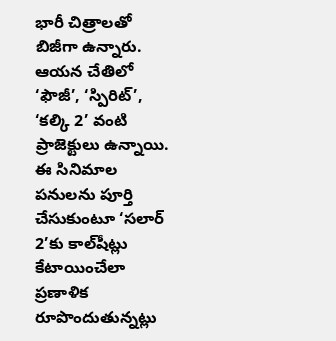భారీ చిత్రాలతో బిజీగా ఉన్నారు. ఆయన చేతిలో ‘ఫౌజీ’, ‘స్పిరిట్’, ‘కల్కి 2’ వంటి ప్రాజెక్టులు ఉన్నాయి. ఈ సినిమాల పనులను పూర్తి చేసుకుంటూ ‘సలార్ 2’కు కాల్‌షీట్లు కేటాయించేలా ప్రణాళిక రూపొందుతున్నట్లు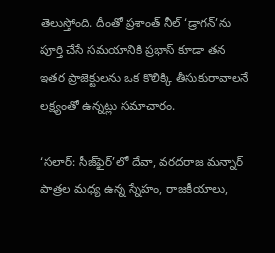తెలుస్తోంది. దీంతో ప్రశాంత్ నీల్ ‘డ్రాగన్’ను పూర్తి చేసే సమయానికి ప్రభాస్ కూడా తన ఇతర ప్రాజెక్టులను ఒక కొలిక్కి తీసుకురావాలనే లక్ష్యంతో ఉన్నట్లు సమాచారం.

‘సలార్: సీజ్‌ఫైర్’లో దేవా, వరదరాజ మన్నార్ పాత్రల మధ్య ఉన్న స్నేహం, రాజకీయాలు,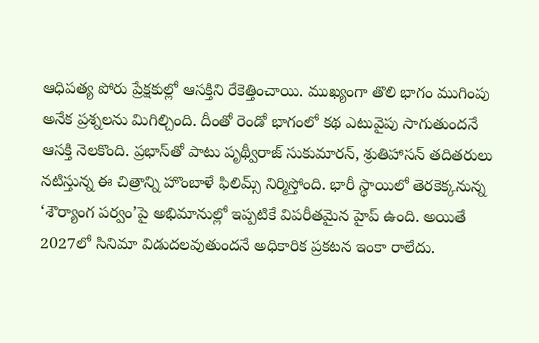ఆధిపత్య పోరు ప్రేక్షకుల్లో ఆసక్తిని రేకెత్తించాయి. ముఖ్యంగా తొలి భాగం ముగింపు అనేక ప్రశ్నలను మిగిల్చింది. దీంతో రెండో భాగంలో కథ ఎటువైపు సాగుతుందనే ఆసక్తి నెలకొంది. ప్రభాస్‌తో పాటు పృథ్వీరాజ్ సుకుమారన్, శ్రుతిహాసన్ తదితరులు నటిస్తున్న ఈ చిత్రాన్ని హొంబాళే ఫిలిమ్స్ నిర్మిస్తోంది. భారీ స్థాయిలో తెరకెక్కనున్న ‘శౌర్యాంగ పర్వం’పై అభిమానుల్లో ఇప్పటికే విపరీతమైన హైప్ ఉంది. అయితే 2027లో సినిమా విడుదలవుతుందనే అధికారిక ప్రకటన ఇంకా రాలేదు.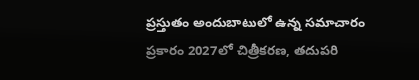ప్రస్తుతం అందుబాటులో ఉన్న సమాచారం ప్రకారం 2027లో చిత్రీకరణ, తదుపరి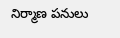నిర్మాణ పనులు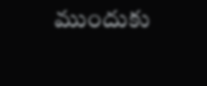ముందుకు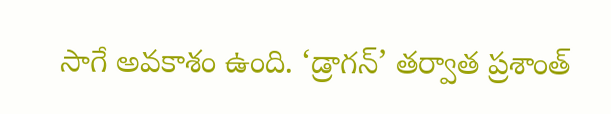సాగే అవకాశం ఉంది. ‘డ్రాగన్’ తర్వాత ప్రశాంత్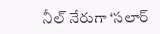నీల్ నేరుగా ‘సలార్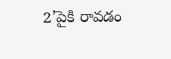2’పైకి రావడం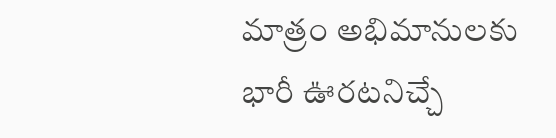మాత్రం అభిమానులకు భారీ ఊరటనిచ్చే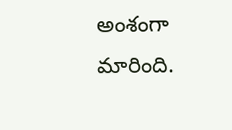అంశంగా మారింది.